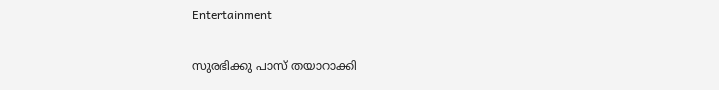Entertainment

സുരഭിക്കു പാസ് തയാറാക്കി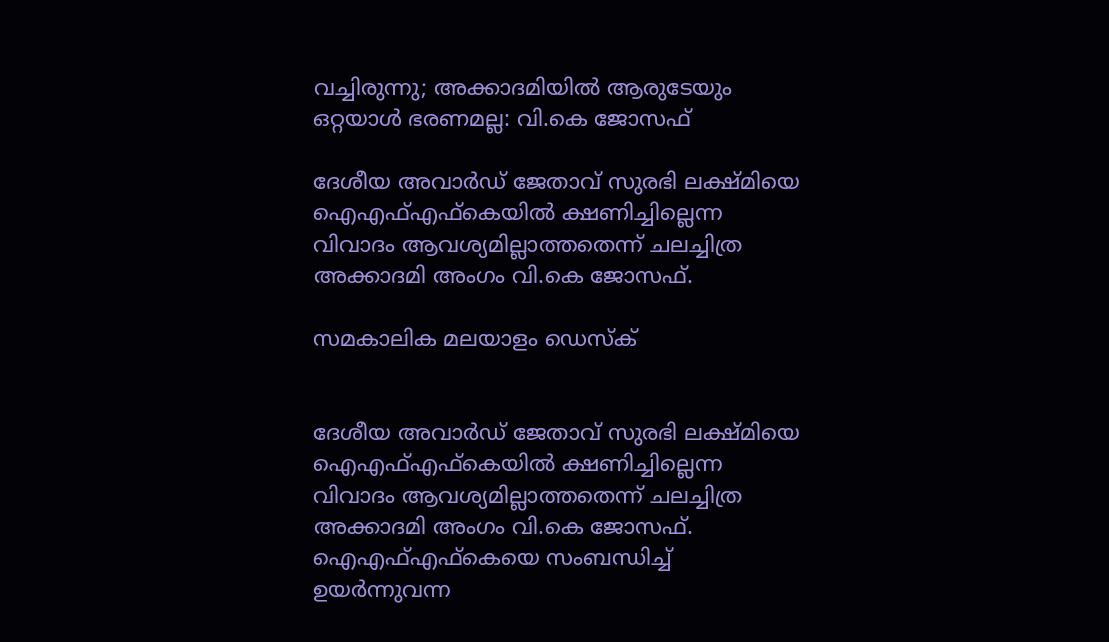വച്ചിരുന്നു; അക്കാദമിയില്‍ ആരുടേയും ഒറ്റയാള്‍ ഭരണമല്ല: വി.കെ ജോസഫ്‌

ദേശീയ അവാര്‍ഡ്‌ ജേതാവ്‌ സുരഭി ലക്ഷ്‌മിയെ ഐഎഫ്‌എഫ്‌കെയില്‍ ക്ഷണിച്ചില്ലെന്ന വിവാദം ആവശ്യമില്ലാത്തതെന്ന്‌ ചലച്ചിത്ര അക്കാദമി അംഗം വി.കെ ജോസഫ്‌.

സമകാലിക മലയാളം ഡെസ്ക്


ദേശീയ അവാര്‍ഡ്‌ ജേതാവ്‌ സുരഭി ലക്ഷ്‌മിയെ ഐഎഫ്‌എഫ്‌കെയില്‍ ക്ഷണിച്ചില്ലെന്ന വിവാദം ആവശ്യമില്ലാത്തതെന്ന്‌ ചലച്ചിത്ര അക്കാദമി അംഗം വി.കെ ജോസഫ്‌. ഐഎഫ്‌എഫ്‌കെയെ സംബന്ധിച്ച്‌ ഉയര്‍ന്നുവന്ന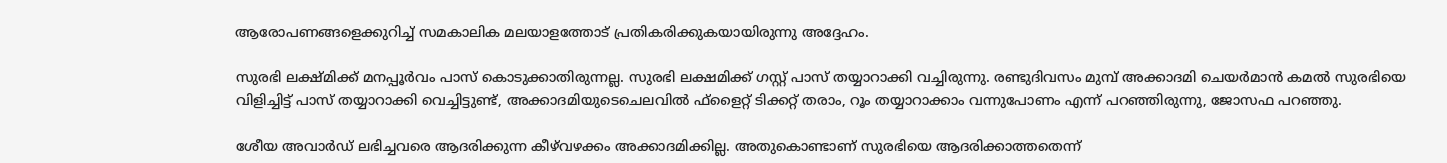ആരോപണങ്ങളെക്കുറിച്ച്‌ സമകാലിക മലയാളത്തോട്‌ പ്രതികരിക്കുകയായിരുന്നു അദ്ദേഹം.

സുരഭി ലക്ഷ്‌മിക്ക്‌ മനപ്പൂര്‍വം പാസ്‌ കൊടുക്കാതിരുന്നല്ല. സുരഭി ലക്ഷമിക്ക്‌ ഗസ്റ്റ്‌ പാസ്‌ തയ്യാറാക്കി വച്ചിരുന്നു. രണ്ടുദിവസം മുമ്പ്‌ അക്കാദമി ചെയര്‍മാന്‍ കമല്‍ സുരഭിയെ വിളിച്ചിട്ട്‌ പാസ്‌ തയ്യാറാക്കി വെച്ചിട്ടുണ്ട്‌, അക്കാദമിയുടെചെലവില്‍ ഫ്‌ളൈറ്റ്‌ ടിക്കറ്റ്‌ തരാം, റൂം തയ്യാറാക്കാം വന്നുപോണം എന്ന്‌ പറഞ്ഞിരുന്നു, ജോസഫ പറഞ്ഞു.

ശേീയ അവാര്‍ഡ്‌ ലഭിച്ചവരെ ആദരിക്കുന്ന കീഴ്‌വഴക്കം അക്കാദമിക്കില്ല. അതുകൊണ്ടാണ്‌ സുരഭിയെ ആദരിക്കാത്തതെന്ന്‌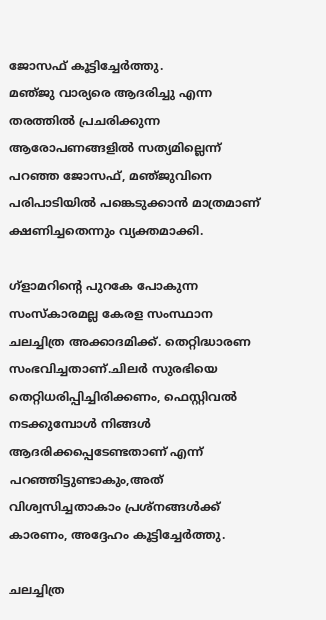ജോസഫ്‌ കൂട്ടിച്ചേര്‍ത്തു.
മഞ്‌ജു വാര്യരെ ആദരിച്ചു എന്ന തരത്തില്‍ പ്രചരിക്കുന്ന ആരോപണങ്ങളില്‍ സത്യമില്ലെന്ന്‌ പറഞ്ഞ ജോസഫ്‌, മഞ്‌ജുവിനെ പരിപാടിയില്‍ പങ്കെടുക്കാന്‍ മാത്രമാണ്‌ ക്ഷണിച്ചതെന്നും വ്യക്തമാക്കി.

ഗ്‌ളാമറിന്റെ പുറകേ പോകുന്ന സംസ്‌കാരമല്ല കേരള സംസ്ഥാന ചലച്ചിത്ര അക്കാദമിക്ക്‌. തെറ്റിദ്ധാരണ സംഭവിച്ചതാണ്‌.ചിലര്‍ സുരഭിയെ തെറ്റിധരിപ്പിച്ചിരിക്കണം, ഫെസ്റ്റിവല്‍ നടക്കുമ്പോള്‍ നിങ്ങള്‍ ആദരിക്കപ്പെടേണ്ടതാണ്‌ എന്ന്‌ പറഞ്ഞിട്ടുണ്ടാകും,അത്‌ വിശ്വസിച്ചതാകാം പ്രശ്‌നങ്ങള്‍ക്ക്‌ കാരണം, അദ്ദേഹം കൂട്ടിച്ചേര്‍ത്തു.

ചലച്ചിത്ര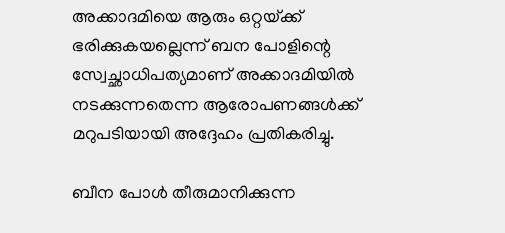അക്കാദമിയെ ആരും ഒറ്റയ്‌ക്ക്‌ ഭരിക്കുകയല്ലെന്ന്‌ ബന പോളിന്റെ സ്വേച്ഛാധിപത്യമാണ്‌ അക്കാദമിയില്‍ നടക്കുന്നതെന്ന ആരോപണങ്ങള്‍ക്ക്‌ മറുപടിയായി അദ്ദേഹം പ്രതികരിച്ചു.

ബീന പോള്‍ തീരുമാനിക്കുന്ന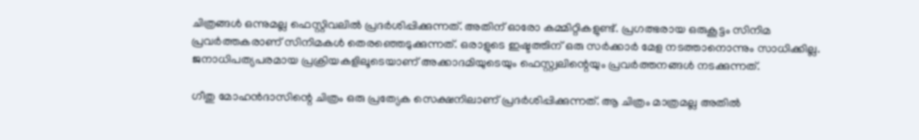ചിത്രങ്ങള്‍ ഒന്നുമല്ല ഫെസ്റ്റിവലില്‍ പ്രദര്‍ശിപ്പിക്കുന്നത്‌. അതിന്‌ ഓരോ കമ്മിറ്റികളുണ്ട്‌. പ്രഗത്ഭരായ ഒരുകൂട്ടം സിനിമ പ്രവര്‍ത്തകരാണ്‌ സിനിമകള്‍ തെരഞ്ഞെടുക്കുന്നത്‌. ഒരാളുടെ ഇഷ്ടത്തിന്‌ ഒരു സര്‍ക്കാര്‍ മേള നടത്താനൊന്നും സാധിക്കില്ല. ജനാധിപത്യപരമായ പ്രക്രിയകളിലൂടെയാണ്‌ അക്കാദമിയുടെയും ഫെസ്റ്റ്വലിന്റെയും പ്രവര്‍ത്തനങ്ങള്‍ നടക്കുന്നത്‌.

ഗീതു മോഹന്‍ദാസിന്റെ ചിത്രം ഒരു പ്രത്യേക സെക്ഷനിലാണ്‌ പ്രദര്‍ശിപ്പിക്കുന്നത്‌. ആ ചിത്രം മാത്രമല്ല അതില്‍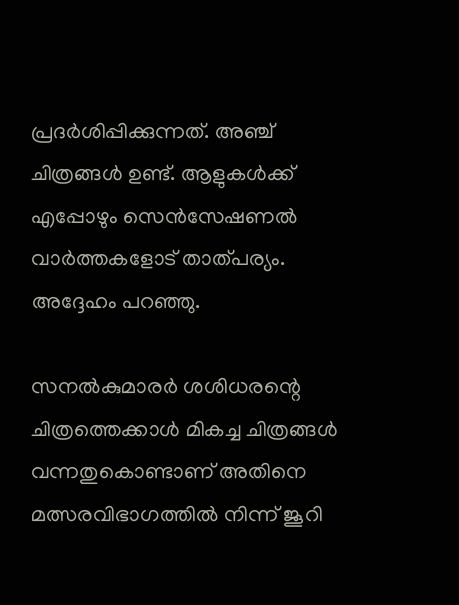പ്രദര്‍ശിപ്പിക്കുന്നത്‌. അഞ്ച്‌ ചിത്രങ്ങള്‍ ഉണ്ട്‌. ആളുകള്‍ക്ക്‌ എപ്പോഴും സെന്‍സേഷണല്‍ വാര്‍ത്തകളോട്‌ താത്‌പര്യം. അദ്ദേഹം പറഞ്ഞു.

സനല്‍കുമാരര്‍ ശശിധരന്റെ ചിത്രത്തെക്കാള്‍ മികച്ച ചിത്രങ്ങള്‍ വന്നതുകൊണ്ടാണ്‌ അതിനെ മത്സരവിഭാഗത്തില്‍ നിന്ന്‌ ജൂറി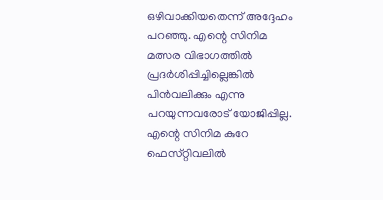ഒഴിവാക്കിയതെന്ന്‌ അദ്ദേഹം പറഞ്ഞു. എന്റെ സിനിമ മത്സര വിഭാഗത്തില്‍ പ്രദര്‍ശിപ്പിച്ചില്ലെങ്കില്‍ പിന്‍വലിക്കും എന്നു പറയുന്നവരോട്‌ യോജിപ്പില്ല. എന്റെ സിനിമ കുറേ ഫെസ്‌റ്റിവലില്‍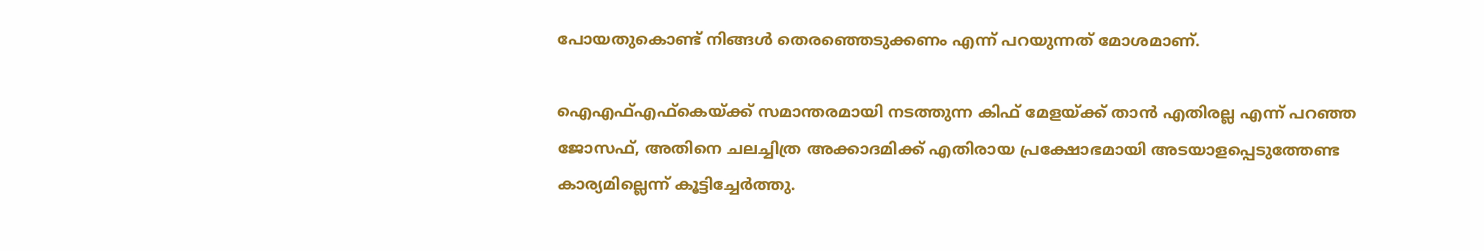പോയതുകൊണ്ട്‌ നിങ്ങള്‍ തെരഞ്ഞെടുക്കണം എന്ന്‌ പറയുന്നത്‌ മോശമാണ്‌.

ഐഎഫ്‌എഫ്‌കെയ്‌ക്ക്‌ സമാന്തരമായി നടത്തുന്ന കിഫ്‌ മേളയ്‌ക്ക്‌ താന്‍ എതിരല്ല എന്ന്‌ പറഞ്ഞ ജോസഫ്‌, അതിനെ ചലച്ചിത്ര അക്കാദമിക്ക്‌ എതിരായ പ്രക്ഷോഭമായി അടയാളപ്പെടുത്തേണ്ട കാര്യമില്ലെന്ന്‌ കൂട്ടിച്ചേര്‍ത്തു.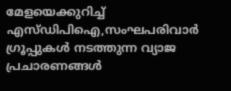മേളയെക്കുറിച്ച്‌ എസ്‌ഡിപിഐ,സംഘപരിവാര്‍ ഗ്രൂപ്പുകള്‍ നടത്തുന്ന വ്യാജ പ്രചാരണങ്ങള്‍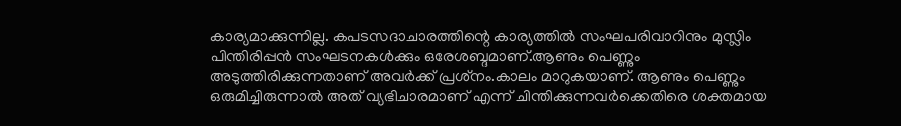കാര്യമാക്കുന്നില്ല. കപടസദാചാരത്തിന്റെ കാര്യത്തില്‍ സംഘപരിവാറിനും മുസ്ലിം പിന്തിരിപ്പന്‍ സംഘടനകള്‍ക്കും ഒരേശബ്ദമാണ്‌.ആണും പെണ്ണും അടുത്തിരിക്കുന്നതാണ്‌ അവര്‍ക്ക്‌ പ്രശ്‌നം.കാലം മാറുകയാണ്‌. ആണും പെണ്ണും ഒരുമിച്ചിരുന്നാല്‍ അത്‌ വ്യഭിചാരമാണ്‌ എന്ന്‌ ചിന്തിക്കുന്നവര്‍ക്കെതിരെ ശക്തമായ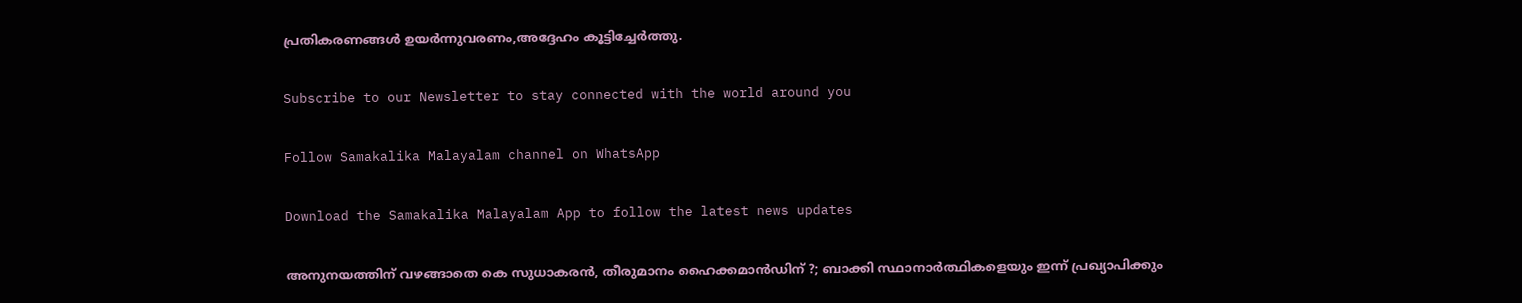പ്രതികരണങ്ങള്‍ ഉയര്‍ന്നുവരണം,അദ്ദേഹം കൂട്ടിച്ചേര്‍ത്തു.

Subscribe to our Newsletter to stay connected with the world around you

Follow Samakalika Malayalam channel on WhatsApp

Download the Samakalika Malayalam App to follow the latest news updates

അനുനയത്തിന് വഴങ്ങാതെ കെ സുധാകരന്‍, തീരുമാനം ഹൈക്കമാന്‍ഡിന് ?; ബാക്കി സ്ഥാനാര്‍ത്ഥികളെയും ഇന്ന് പ്രഖ്യാപിക്കും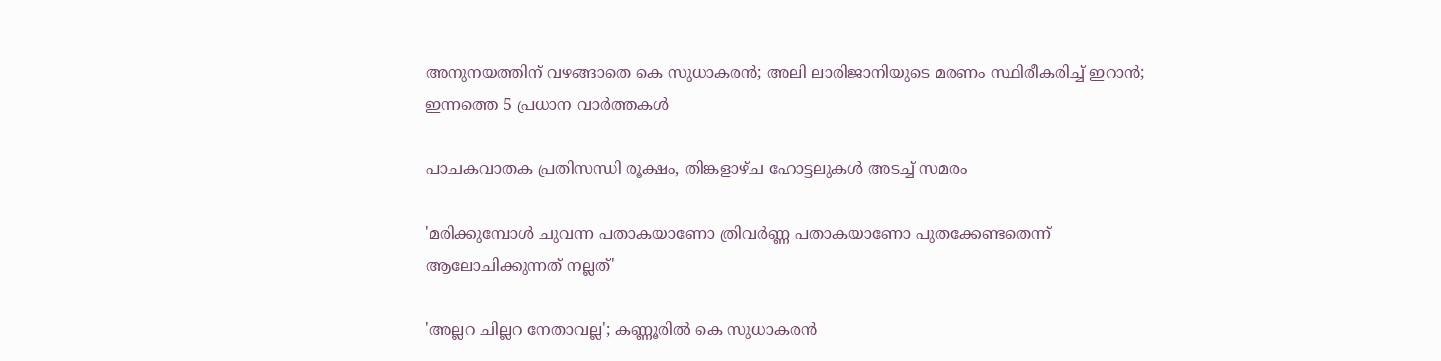അനുനയത്തിന് വഴങ്ങാതെ കെ സുധാകരന്‍; അലി ലാരിജാനിയുടെ മരണം സ്ഥിരീകരിച്ച് ഇറാന്‍; ഇന്നത്തെ 5 പ്രധാന വാര്‍ത്തകള്‍

പാചകവാതക പ്രതിസന്ധി രൂക്ഷം, തിങ്കളാഴ്ച ഹോട്ടലുകൾ അടച്ച് സമരം

'മരിക്കുമ്പോൾ ചുവന്ന പതാകയാണോ ത്രിവർണ്ണ പതാകയാണോ പുതക്കേണ്ടതെന്ന് ആലോചിക്കുന്നത് നല്ലത്'

'അല്ലറ ചില്ലറ നേതാവല്ല'; കണ്ണൂരിൽ കെ സുധാകരൻ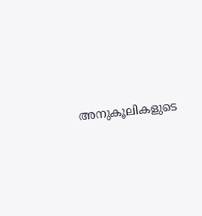അനുകൂലികളുടെ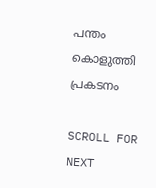പന്തം കൊളുത്തി പ്രകടനം

SCROLL FOR NEXT